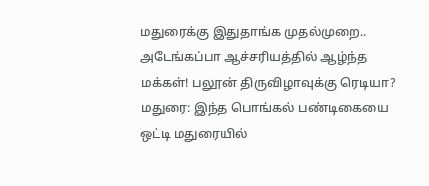மதுரைக்கு இதுதாங்க முதல்முறை.. அடேங்கப்பா ஆச்சரியத்தில் ஆழ்ந்த மக்கள்! பலூன் திருவிழாவுக்கு ரெடியா?
மதுரை: இந்த பொங்கல் பண்டிகையை ஒட்டி மதுரையில்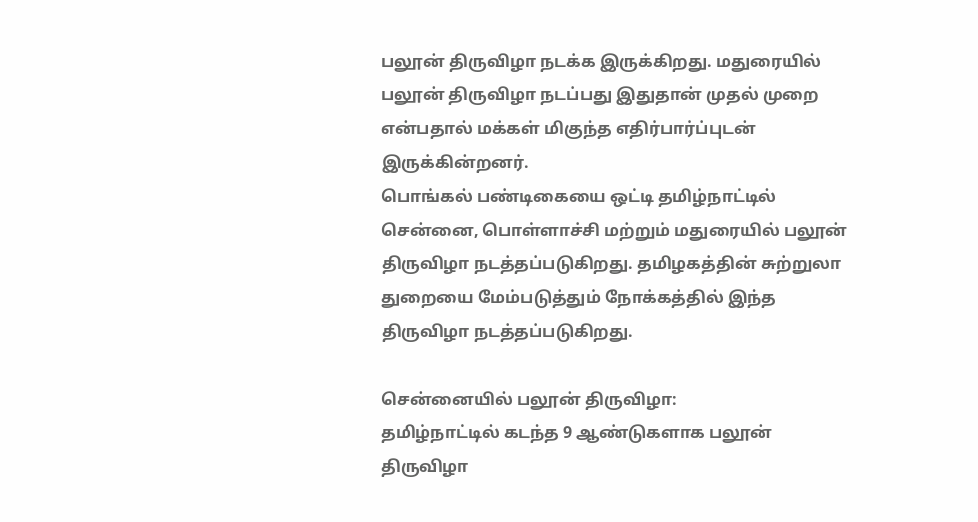பலூன் திருவிழா நடக்க இருக்கிறது. மதுரையில் பலூன் திருவிழா நடப்பது இதுதான் முதல் முறை என்பதால் மக்கள் மிகுந்த எதிர்பார்ப்புடன் இருக்கின்றனர்.
பொங்கல் பண்டிகையை ஒட்டி தமிழ்நாட்டில் சென்னை, பொள்ளாச்சி மற்றும் மதுரையில் பலூன் திருவிழா நடத்தப்படுகிறது. தமிழகத்தின் சுற்றுலா துறையை மேம்படுத்தும் நோக்கத்தில் இந்த திருவிழா நடத்தப்படுகிறது.

சென்னையில் பலூன் திருவிழா:
தமிழ்நாட்டில் கடந்த 9 ஆண்டுகளாக பலூன் திருவிழா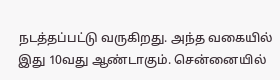நடத்தப்பட்டு வருகிறது. அந்த வகையில் இது 10வது ஆண்டாகும். சென்னையில்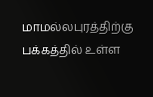மாமல்லபுரத்திற்கு பக்கத்தில் உள்ள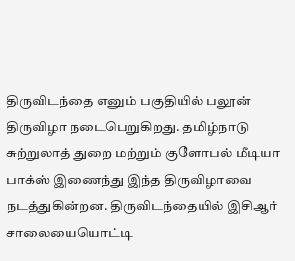திருவிடந்தை எனும் பகுதியில் பலூன் திருவிழா நடைபெறுகிறது. தமிழ்நாடு சுற்றுலாத் துறை மற்றும் குளோபல் மீடியா பாக்ஸ் இணைந்து இந்த திருவிழாவை நடத்துகின்றன. திருவிடந்தையில் இசிஆர் சாலையையொட்டி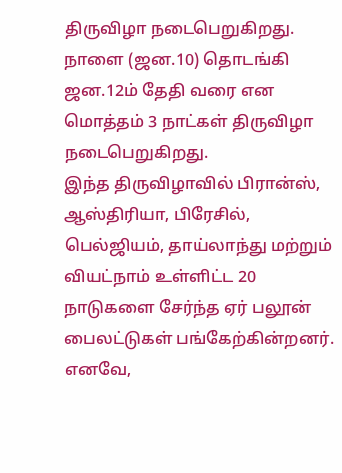திருவிழா நடைபெறுகிறது. நாளை (ஜன.10) தொடங்கி ஜன.12ம் தேதி வரை என மொத்தம் 3 நாட்கள் திருவிழா நடைபெறுகிறது.
இந்த திருவிழாவில் பிரான்ஸ், ஆஸ்திரியா, பிரேசில், பெல்ஜியம், தாய்லாந்து மற்றும் வியட்நாம் உள்ளிட்ட 20 நாடுகளை சேர்ந்த ஏர் பலூன் பைலட்டுகள் பங்கேற்கின்றனர். எனவே,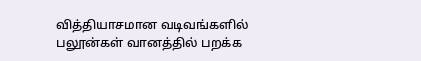வித்தியாசமான வடிவங்களில் பலூன்கள் வானத்தில் பறக்க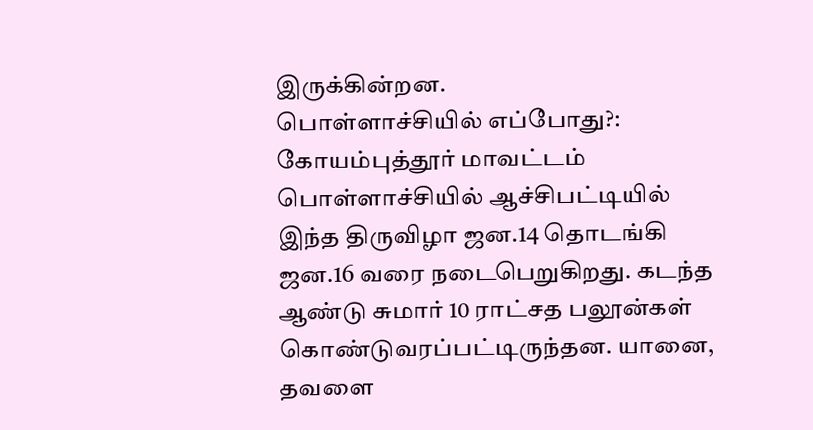இருக்கின்றன.
பொள்ளாச்சியில் எப்போது?:
கோயம்புத்தூர் மாவட்டம் பொள்ளாச்சியில் ஆச்சிபட்டியில் இந்த திருவிழா ஜன.14 தொடங்கி ஜன.16 வரை நடைபெறுகிறது. கடந்த ஆண்டு சுமார் 10 ராட்சத பலூன்கள் கொண்டுவரப்பட்டிருந்தன. யானை, தவளை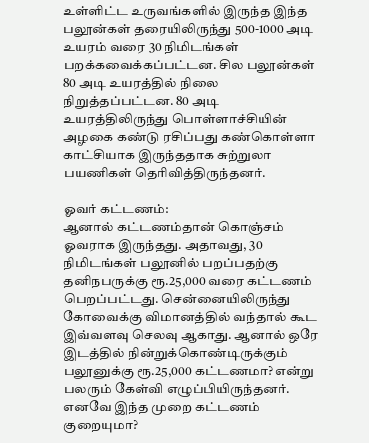உள்ளிட்ட உருவங்களில் இருந்த இந்த பலூன்கள் தரையிலிருந்து 500-1000 அடி உயரம் வரை 30 நிமிடங்கள் பறக்கவைக்கப்பட்டன. சில பலூன்கள் 80 அடி உயரத்தில் நிலை நிறுத்தப்பட்டன. 80 அடி உயரத்திலிருந்து பொள்ளாச்சியின் அழகை கண்டு ரசிப்பது கண்கொள்ளா காட்சியாக இருந்ததாக சுற்றுலா பயணிகள் தெரிவித்திருந்தனர்.

ஓவர் கட்டணம்:
ஆனால் கட்டணம்தான் கொஞ்சம் ஓவராக இருந்தது. அதாவது, 30 நிமிடங்கள் பலூனில் பறப்பதற்கு தனிநபருக்கு ரூ.25,000 வரை கட்டணம் பெறப்பட்டது. சென்னையிலிருந்து கோவைக்கு விமானத்தில் வந்தால் கூட இவ்வளவு செலவு ஆகாது. ஆனால் ஒரே இடத்தில் நின்றுக்கொண்டிருக்கும் பலூனுக்கு ரூ.25,000 கட்டணமா? என்று பலரும் கேள்வி எழுப்பியிருந்தனர். எனவே இந்த முறை கட்டணம் குறையுமா?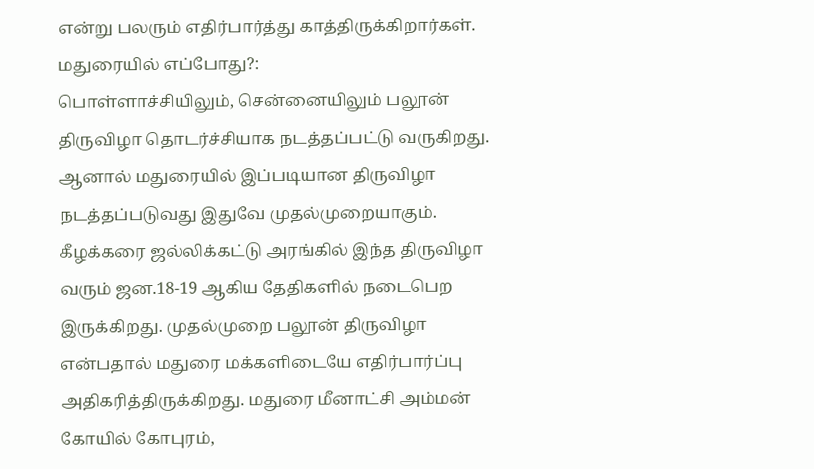என்று பலரும் எதிர்பார்த்து காத்திருக்கிறார்கள்.
மதுரையில் எப்போது?:
பொள்ளாச்சியிலும், சென்னையிலும் பலூன் திருவிழா தொடர்ச்சியாக நடத்தப்பட்டு வருகிறது. ஆனால் மதுரையில் இப்படியான திருவிழா நடத்தப்படுவது இதுவே முதல்முறையாகும். கீழக்கரை ஜல்லிக்கட்டு அரங்கில் இந்த திருவிழா வரும் ஜன.18-19 ஆகிய தேதிகளில் நடைபெற இருக்கிறது. முதல்முறை பலூன் திருவிழா என்பதால் மதுரை மக்களிடையே எதிர்பார்ப்பு அதிகரித்திருக்கிறது. மதுரை மீனாட்சி அம்மன் கோயில் கோபுரம்,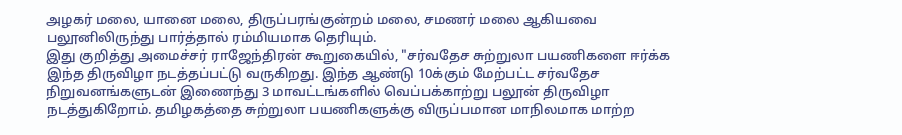அழகர் மலை, யானை மலை, திருப்பரங்குன்றம் மலை, சமணர் மலை ஆகியவை பலூனிலிருந்து பார்த்தால் ரம்மியமாக தெரியும்.
இது குறித்து அமைச்சர் ராஜேந்திரன் கூறுகையில், "சர்வதேச சுற்றுலா பயணிகளை ஈர்க்க இந்த திருவிழா நடத்தப்பட்டு வருகிறது. இந்த ஆண்டு 10க்கும் மேற்பட்ட சர்வதேச நிறுவனங்களுடன் இணைந்து 3 மாவட்டங்களில் வெப்பக்காற்று பலூன் திருவிழா நடத்துகிறோம். தமிழகத்தை சுற்றுலா பயணிகளுக்கு விருப்பமான மாநிலமாக மாற்ற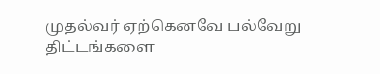முதல்வர் ஏற்கெனவே பல்வேறு திட்டங்களை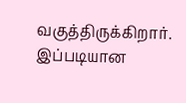வகுத்திருக்கிறார். இப்படியான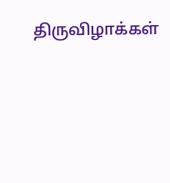திருவிழாக்கள்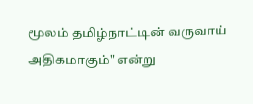மூலம் தமிழ்நாட்டின் வருவாய் அதிகமாகும்" என்று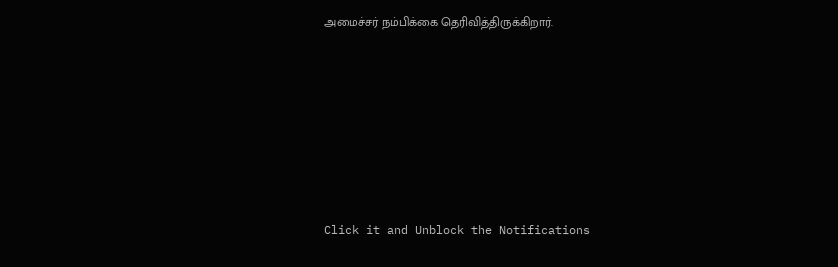அமைச்சர் நம்பிக்கை தெரிவித்திருக்கிறார்.












Click it and Unblock the Notifications